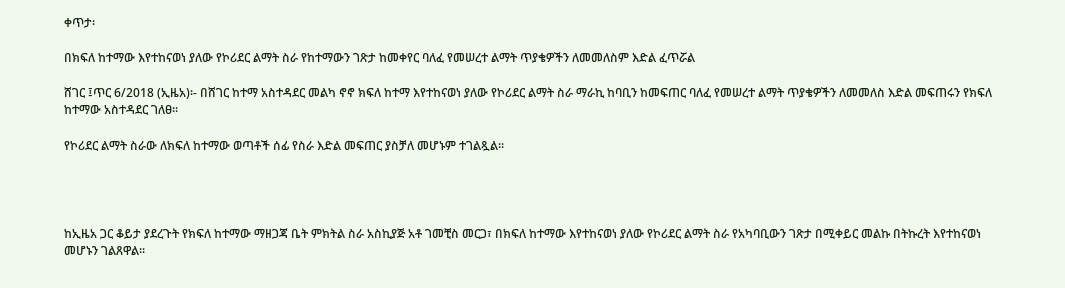ቀጥታ፡

በክፍለ ከተማው እየተከናወነ ያለው የኮሪደር ልማት ስራ የከተማውን ገጽታ ከመቀየር ባለፈ የመሠረተ ልማት ጥያቄዎችን ለመመለስም እድል ፈጥሯል

ሸገር ፤ጥር 6/2018 (ኢዜአ)፡- በሸገር ከተማ አስተዳደር መልካ ኖኖ ክፍለ ከተማ እየተከናወነ ያለው የኮሪደር ልማት ስራ ማራኪ ከባቢን ከመፍጠር ባለፈ የመሠረተ ልማት ጥያቄዎችን ለመመለስ እድል መፍጠሩን የክፍለ ከተማው አስተዳደር ገለፀ።

የኮሪደር ልማት ስራው ለክፍለ ከተማው ወጣቶች ሰፊ የስራ እድል መፍጠር ያስቻለ መሆኑም ተገልጿል።




ከኢዜአ ጋር ቆይታ ያደረጉት የክፍለ ከተማው ማዘጋጃ ቤት ምክትል ስራ አስኪያጅ አቶ ገመቺስ መርጋ፣ በክፍለ ከተማው እየተከናወነ ያለው የኮሪደር ልማት ስራ የአካባቢውን ገጽታ በሚቀይር መልኩ በትኩረት እየተከናወነ መሆኑን ገልጸዋል።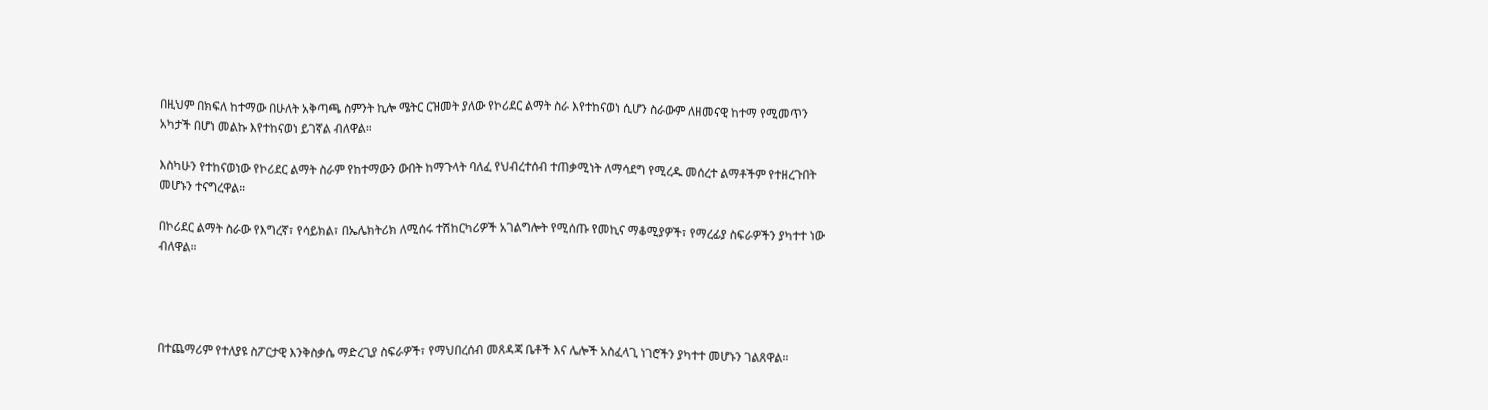በዚህም በክፍለ ከተማው በሁለት አቅጣጫ ስምንት ኪሎ ሜትር ርዝመት ያለው የኮሪደር ልማት ስራ እየተከናወነ ሲሆን ስራውም ለዘመናዊ ከተማ የሚመጥን አካታች በሆነ መልኩ እየተከናወነ ይገኛል ብለዋል።

እስካሁን የተከናወነው የኮሪደር ልማት ስራም የከተማውን ውበት ከማጉላት ባለፈ የህብረተሰብ ተጠቃሚነት ለማሳደግ የሚረዱ መሰረተ ልማቶችም የተዘረጉበት መሆኑን ተናግረዋል።

በኮሪደር ልማት ስራው የእግረኛ፣ የሳይክል፣ በኤሌክትሪክ ለሚሰሩ ተሽከርካሪዎች አገልግሎት የሚሰጡ የመኪና ማቆሚያዎች፣ የማረፊያ ስፍራዎችን ያካተተ ነው ብለዋል።




በተጨማሪም የተለያዩ ስፖርታዊ እንቅስቃሴ ማድረጊያ ስፍራዎች፣ የማህበረሰብ መጸዳጃ ቤቶች እና ሌሎች አስፈላጊ ነገሮችን ያካተተ መሆኑን ገልጸዋል።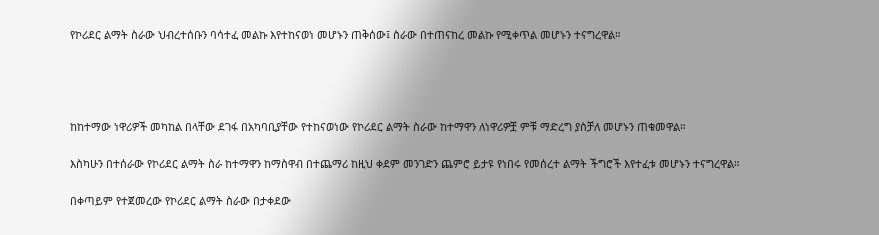የኮሪደር ልማት ስራው ህብረተሰቡን ባሳተፈ መልኩ እየተከናወነ መሆኑን ጠቅሰው፤ ስራው በተጠናከረ መልኩ የሚቀጥል መሆኑን ተናግረዋል።




ከከተማው ነዋሪዎች መካከል በላቸው ደገፋ በአካባቢያቸው የተከናወነው የኮሪደር ልማት ስራው ከተማዋን ለነዋሪዎቿ ምቹ ማድረግ ያስቻለ መሆኑን ጠቁመዋል።

እስካሁን በተሰራው የኮሪደር ልማት ስራ ከተማዋን ከማስዋብ በተጨማሪ ከዚህ ቀደም መንገድን ጨምሮ ይታዩ የነበሩ የመሰረተ ልማት ችግሮች እየተፈቱ መሆኑን ተናግረዋል።

በቀጣይም የተጀመረው የኮሪደር ልማት ስራው በታቀደው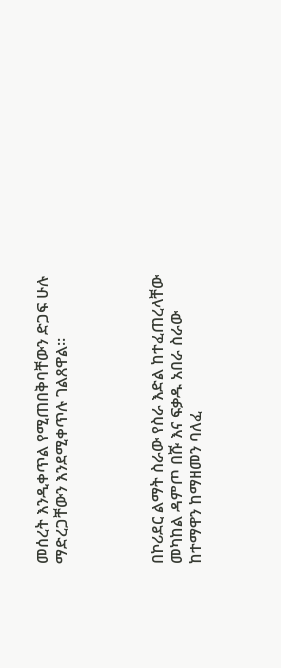መሰረት እንዲቀጥል የሚጠበቅባቸውን ድጋፍ ሁሉ ማድረጋቸውን እንደሚቀጥሉ ገልጸዋል።




በኮሪደር ልማት ስራው የስራ እድል ከተፈጠረላቸው መካከል ዳምጦ በሹ እና ፍቃዱ አበራ ስራው ከተማዋን ከማዘመን ባለፈ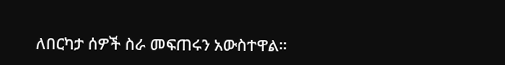ለበርካታ ሰዎች ስራ መፍጠሩን አውስተዋል።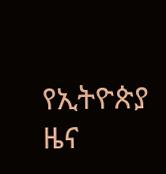የኢትዮጵያ ዜና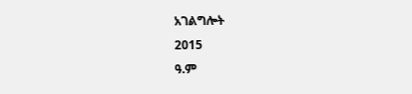አገልግሎት
2015
ዓ.ም